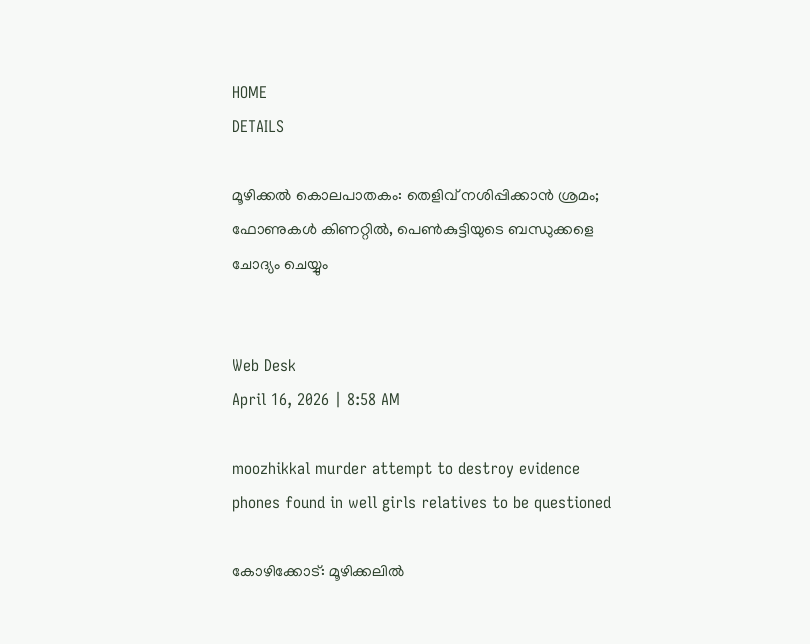HOME
DETAILS

മൂഴിക്കൽ കൊലപാതകം: തെളിവ് നശിപ്പിക്കാൻ ശ്രമം; ഫോണുകൾ കിണറ്റിൽ, പെൺകുട്ടിയുടെ ബന്ധുക്കളെ ചോദ്യം ചെയ്യും


Web Desk
April 16, 2026 | 8:58 AM

moozhikkal murder attempt to destroy evidence phones found in well girls relatives to be questioned

കോഴിക്കോട്: മൂഴിക്കലിൽ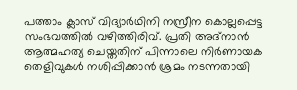പത്താം ക്ലാസ് വിദ്യാർഥിനി നസ്രീന കൊല്ലപ്പെട്ട സംഭവത്തിൽ വഴിത്തിരിവ്. പ്രതി അദ്നാൻ ആത്മഹത്യ ചെയ്തതിന് പിന്നാലെ നിർണായക തെളിവുകൾ നശിപ്പിക്കാൻ ശ്രമം നടന്നതായി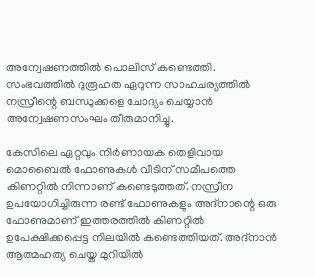അന്വേഷണത്തിൽ പൊലിസ് കണ്ടെത്തി. സംഭവത്തിൽ ദുരൂഹത ഏറുന്ന സാഹചര്യത്തിൽ നസ്രീന്റെ ബന്ധുക്കളെ ചോദ്യം ചെയ്യാൻ അന്വേഷണസംഘം തീരുമാനിച്ചു.

കേസിലെ ഏറ്റവും നിർണായക തെളിവായ മൊബൈൽ ഫോണുകൾ വീടിന് സമീപത്തെ കിണറ്റിൽ നിന്നാണ് കണ്ടെടുത്തത്. നസ്രീന ഉപയോഗിച്ചിരുന്ന രണ്ട് ഫോണുകളും അദ്നാന്റെ ഒരു ഫോണുമാണ് ഇത്തരത്തിൽ കിണറ്റിൽ ഉപേക്ഷിക്കപ്പെട്ട നിലയിൽ കണ്ടെത്തിയത്. അദ്നാൻ ആത്മഹത്യ ചെയ്ത മുറിയിൽ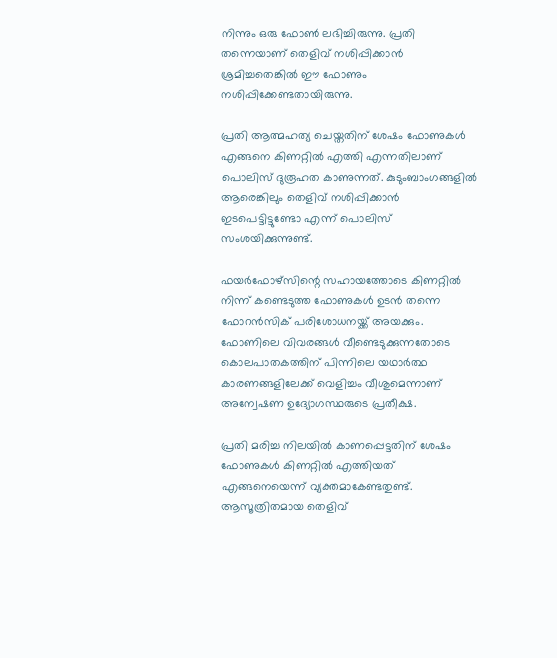നിന്നും ഒരു ഫോൺ ലഭിച്ചിരുന്നു. പ്രതി തന്നെയാണ് തെളിവ് നശിപ്പിക്കാൻ ശ്രമിച്ചതെങ്കിൽ ഈ ഫോണും നശിപ്പിക്കേണ്ടതായിരുന്നു.

പ്രതി ആത്മഹത്യ ചെയ്തതിന് ശേഷം ഫോണുകൾ എങ്ങനെ കിണറ്റിൽ എത്തി എന്നതിലാണ് പൊലിസ് ദുരൂഹത കാണുന്നത്. കുടുംബാംഗങ്ങളിൽ ആരെങ്കിലും തെളിവ് നശിപ്പിക്കാൻ ഇടപെട്ടിട്ടുണ്ടോ എന്ന് പൊലിസ് സംശയിക്കുന്നുണ്ട്.

ഫയർഫോഴ്‌സിന്റെ സഹായത്തോടെ കിണറ്റിൽ നിന്ന് കണ്ടെടുത്ത ഫോണുകൾ ഉടൻ തന്നെ ഫോറൻസിക് പരിശോധനയ്ക്ക് അയക്കും. ഫോണിലെ വിവരങ്ങൾ വീണ്ടെടുക്കുന്നതോടെ കൊലപാതകത്തിന് പിന്നിലെ യഥാർത്ഥ കാരണങ്ങളിലേക്ക് വെളിച്ചം വീശുമെന്നാണ് അന്വേഷണ ഉദ്യോഗസ്ഥരുടെ പ്രതീക്ഷ.

പ്രതി മരിച്ച നിലയിൽ കാണപ്പെട്ടതിന് ശേഷം ഫോണുകൾ കിണറ്റിൽ എത്തിയത് എങ്ങനെയെന്ന് വ്യക്തമാകേണ്ടതുണ്ട്. ആസൂത്രിതമായ തെളിവ്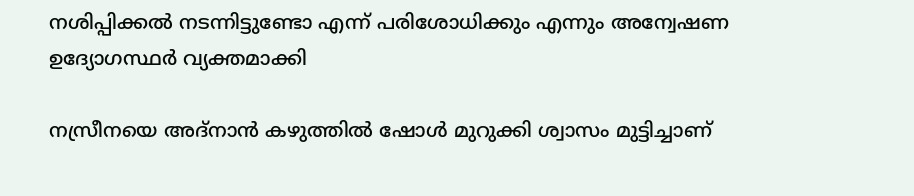നശിപ്പിക്കൽ നടന്നിട്ടുണ്ടോ എന്ന് പരിശോധിക്കും എന്നും അന്വേഷണ ഉദ്യോഗസ്ഥർ വ്യക്തമാക്കി

നസ്രീനയെ അദ്നാൻ കഴുത്തിൽ ഷോൾ മുറുക്കി ശ്വാസം മുട്ടിച്ചാണ്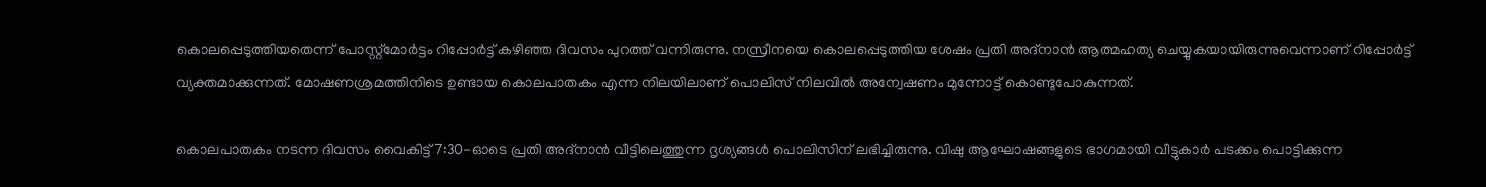കൊലപ്പെടുത്തിയതെന്ന് പോസ്റ്റ്മോർട്ടം റിപ്പോർട്ട് കഴി‍ഞ്ഞ ദിവസം പുറത്ത് വന്നിരുന്നു. നസ്രീനയെ കൊലപ്പെടുത്തിയ ശേഷം പ്രതി അദ്നാൻ ആത്മഹത്യ ചെയ്യുകയായിരുന്നുവെന്നാണ് റിപ്പോർട്ട് വ്യക്തമാക്കുന്നത്. മോഷണശ്രമത്തിനിടെ ഉണ്ടായ കൊലപാതകം എന്ന നിലയിലാണ് പൊലിസ് നിലവിൽ അന്വേഷണം മുന്നോട്ട് കൊണ്ടുപോകുന്നത്.

കൊലപാതകം നടന്ന ദിവസം വൈകിട്ട് 7:30-ഓടെ പ്രതി അദ്നാൻ വീട്ടിലെത്തുന്ന ദൃശ്യങ്ങൾ പൊലിസിന് ലഭിച്ചിരുന്നു. വിഷു ആഘോഷങ്ങളുടെ ഭാഗമായി വീട്ടുകാർ പടക്കം പൊട്ടിക്കുന്ന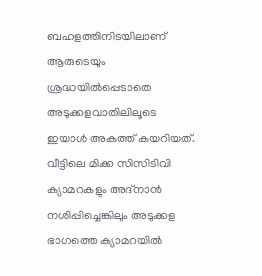ബഹളത്തിനിടയിലാണ് ആരുടെയും ശ്രദ്ധയിൽപ്പെടാതെ അടുക്കളവാതിലിലൂടെ ഇയാൾ അകത്ത് കയറിയത്. വീട്ടിലെ മിക്ക സിസിടിവി ക്യാമറകളും അദ്നാൻ നശിപ്പിച്ചെങ്കിലും അടുക്കള ഭാഗത്തെ ക്യാമറയിൽ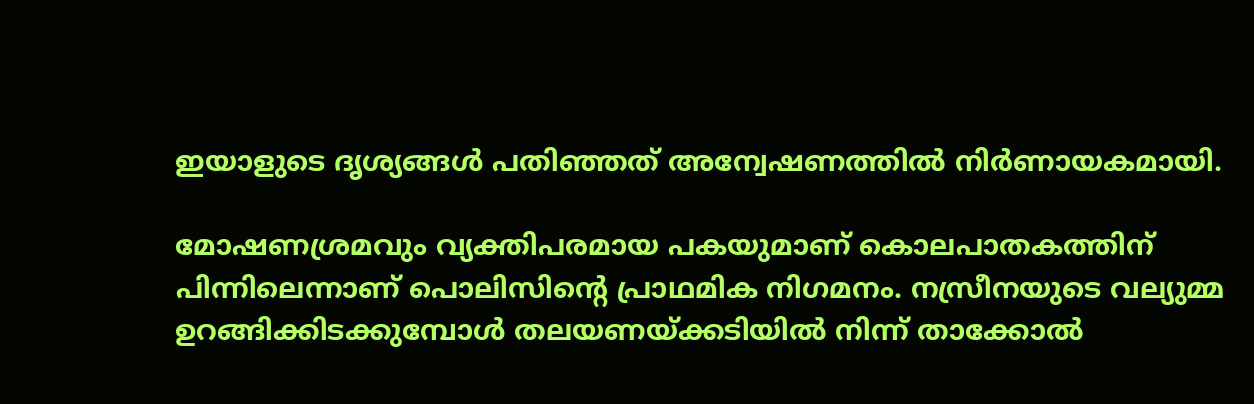ഇയാളുടെ ദൃശ്യങ്ങൾ പതിഞ്ഞത് അന്വേഷണത്തിൽ നിർണായകമായി.

മോഷണശ്രമവും വ്യക്തിപരമായ പകയുമാണ് കൊലപാതകത്തിന് പിന്നിലെന്നാണ് പൊലിസിന്റെ പ്രാഥമിക നിഗമനം. നസ്രീനയുടെ വല്യുമ്മ ഉറങ്ങിക്കിടക്കുമ്പോൾ തലയണയ്ക്കടിയിൽ നിന്ന് താക്കോൽ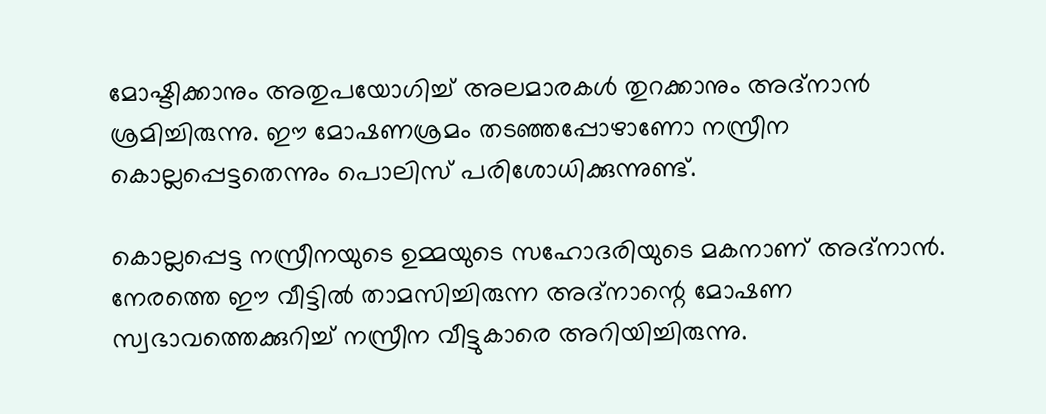മോഷ്ടിക്കാനും അതുപയോഗിച്ച് അലമാരകൾ തുറക്കാനും അദ്നാൻ ശ്രമിച്ചിരുന്നു. ഈ മോഷണശ്രമം തടഞ്ഞപ്പോഴാണോ നസ്രീന കൊല്ലപ്പെട്ടതെന്നും പൊലിസ് പരിശോധിക്കുന്നുണ്ട്.

കൊല്ലപ്പെട്ട നസ്രീനയുടെ ഉമ്മയുടെ സഹോദരിയുടെ മകനാണ് അദ്നാൻ. നേരത്തെ ഈ വീട്ടിൽ താമസിച്ചിരുന്ന അദ്നാന്റെ മോഷണ സ്വഭാവത്തെക്കുറിച്ച് നസ്രീന വീട്ടുകാരെ അറിയിച്ചിരുന്നു.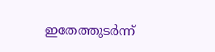ഇതേത്തുടർന്ന്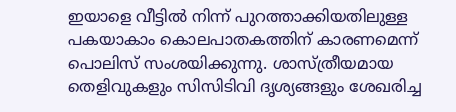ഇയാളെ വീട്ടിൽ നിന്ന് പുറത്താക്കിയതിലുള്ള പകയാകാം കൊലപാതകത്തിന് കാരണമെന്ന് പൊലിസ് സംശയിക്കുന്നു. ശാസ്ത്രീയമായ തെളിവുകളും സിസിടിവി ദൃശ്യങ്ങളും ശേഖരിച്ച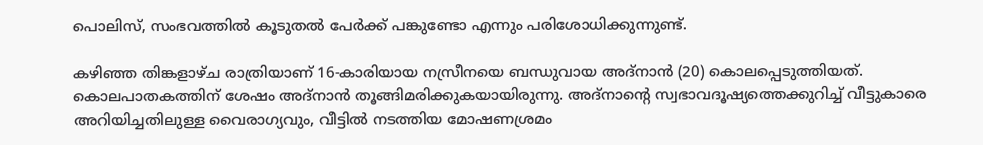പൊലിസ്, സംഭവത്തിൽ കൂടുതൽ പേർക്ക് പങ്കുണ്ടോ എന്നും പരിശോധിക്കുന്നുണ്ട്.

കഴിഞ്ഞ തിങ്കളാഴ്ച രാത്രിയാണ് 16-കാരിയായ നസ്രീനയെ ബന്ധുവായ അദ്നാൻ (20) കൊലപ്പെടുത്തിയത്. കൊലപാതകത്തിന് ശേഷം അദ്നാൻ തൂങ്ങിമരിക്കുകയായിരുന്നു. അദ്നാന്റെ സ്വഭാവദൂഷ്യത്തെക്കുറിച്ച് വീട്ടുകാരെ അറിയിച്ചതിലുള്ള വൈരാഗ്യവും, വീട്ടിൽ നടത്തിയ മോഷണശ്രമം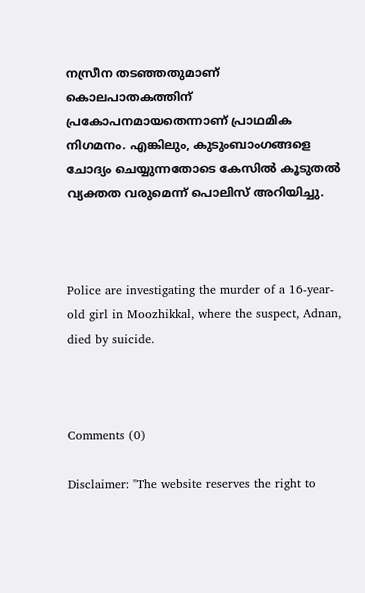നസ്രീന തടഞ്ഞതുമാണ് കൊലപാതകത്തിന് പ്രകോപനമായതെന്നാണ് പ്രാഥമിക നിഗമനം. എങ്കിലും, കുടുംബാംഗങ്ങളെ ചോദ്യം ചെയ്യുന്നതോടെ കേസിൽ കൂടുതൽ വ്യക്തത വരുമെന്ന് പൊലിസ് അറിയിച്ചു.



Police are investigating the murder of a 16-year-old girl in Moozhikkal, where the suspect, Adnan, died by suicide.



Comments (0)

Disclaimer: "The website reserves the right to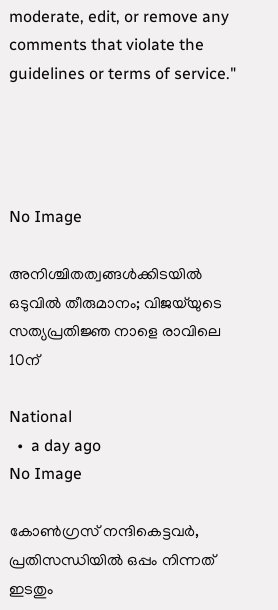moderate, edit, or remove any comments that violate the guidelines or terms of service."




No Image

അനിശ്ചിതത്വങ്ങള്‍ക്കിടയില്‍ ഒടുവില്‍ തീരുമാനം; വിജയ്‌യുടെ സത്യപ്രതിജ്ഞ നാളെ രാവിലെ 10ന്

National
  •  a day ago
No Image

കോൺഗ്രസ് നന്ദികെട്ടവർ, പ്രതിസന്ധിയിൽ ഒപ്പം നിന്നത് ഇടതും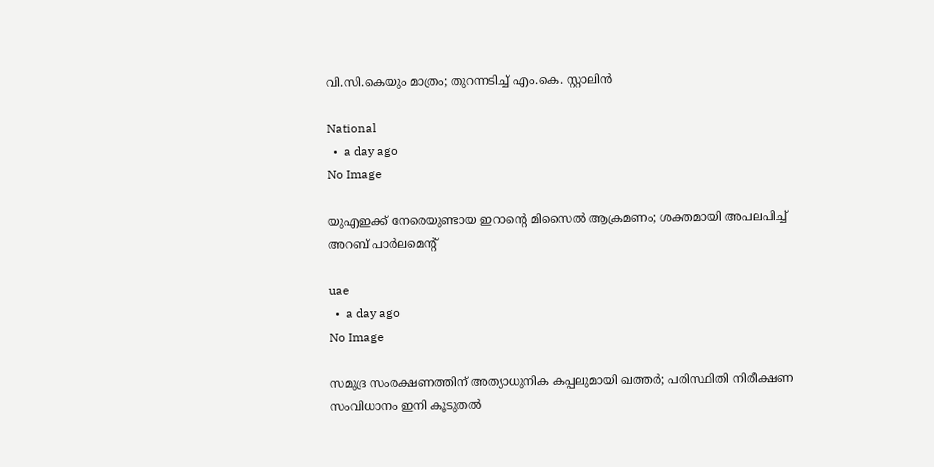വി.സി.കെയും മാത്രം; തുറന്നടിച്ച് എം.കെ. സ്റ്റാലിൻ

National
  •  a day ago
No Image

യുഎഇക്ക് നേരെയുണ്ടായ ഇറാന്റെ മിസൈൽ ആക്രമണം; ശക്തമായി അപലപിച്ച് അറബ് പാർലമെന്റ്

uae
  •  a day ago
No Image

സമുദ്ര സംരക്ഷണത്തിന് അത്യാധുനിക കപ്പലുമായി ഖത്തർ; പരിസ്ഥിതി നിരീക്ഷണ സംവിധാനം ഇനി കൂടുതൽ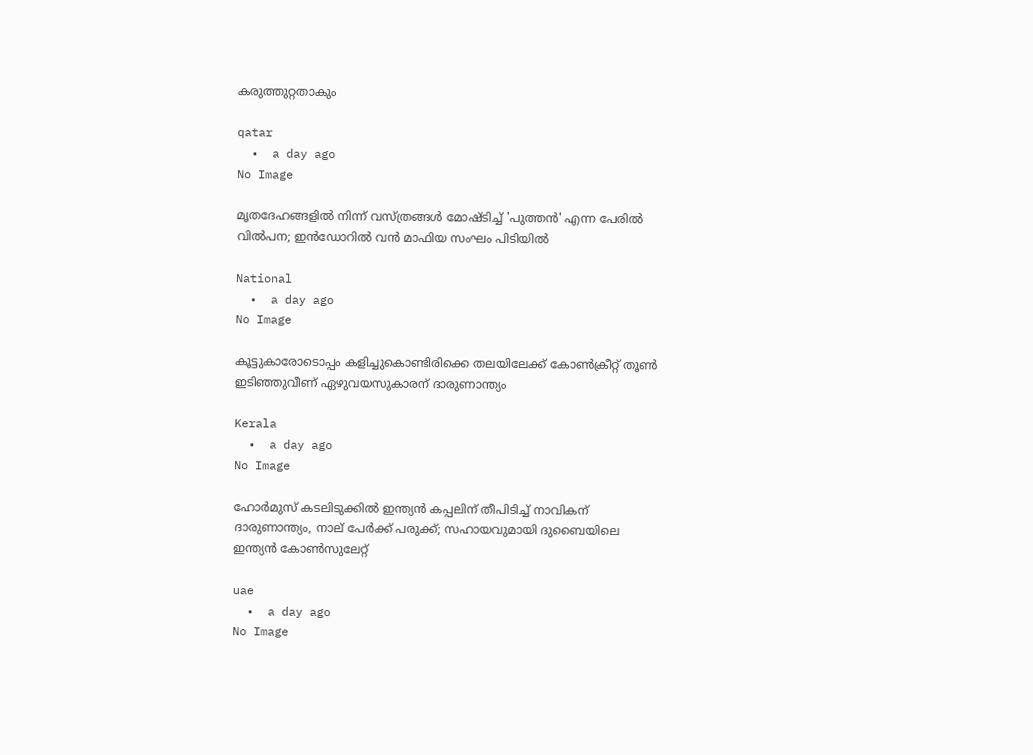കരുത്തുറ്റതാകും

qatar
  •  a day ago
No Image

മൃതദേഹങ്ങളിൽ നിന്ന് വസ്ത്രങ്ങൾ മോഷ്ടിച്ച് 'പുത്തൻ' എന്ന പേരിൽ വിൽപന; ഇൻഡോറിൽ വൻ മാഫിയ സംഘം പിടിയിൽ

National
  •  a day ago
No Image

കൂട്ടുകാരോടൊപ്പം കളിച്ചുകൊണ്ടിരിക്കെ തലയിലേക്ക് കോണ്‍ക്രീറ്റ് തൂണ്‍ ഇടിഞ്ഞുവീണ് ഏഴുവയസുകാരന് ദാരുണാന്ത്യം

Kerala
  •  a day ago
No Image

ഹോർമുസ് കടലിടുക്കിൽ ഇന്ത്യൻ കപ്പലിന് തീപിടിച്ച് നാവികന് ദാരുണാന്ത്യം, നാല് പേർക്ക് പരുക്ക്; സഹായവുമായി ദുബൈയിലെ ഇന്ത്യൻ കോൺസുലേറ്റ്

uae
  •  a day ago
No Image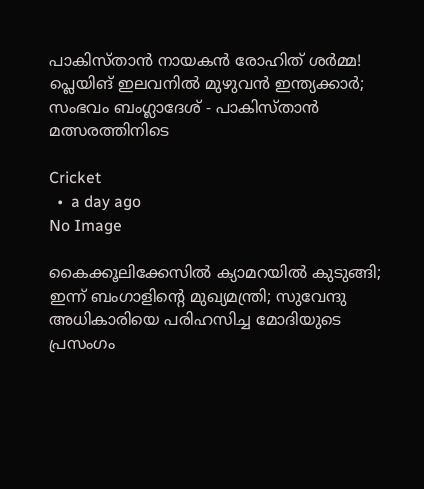പാകിസ്താൻ നായകൻ രോഹിത് ശർമ്മ! പ്ലെയിങ് ഇലവനിൽ മുഴുവൻ ഇന്ത്യക്കാർ; സംഭവം ബംഗ്ലാദേശ് - പാകിസ്താൻ മത്സരത്തിനിടെ

Cricket
  •  a day ago
No Image

കൈക്കൂലിക്കേസില്‍ ക്യാമറയില്‍ കുടുങ്ങി; ഇന്ന് ബംഗാളിന്റെ മുഖ്യമന്ത്രി; സുവേന്ദു അധികാരിയെ പരിഹസിച്ച മോദിയുടെ പ്രസംഗം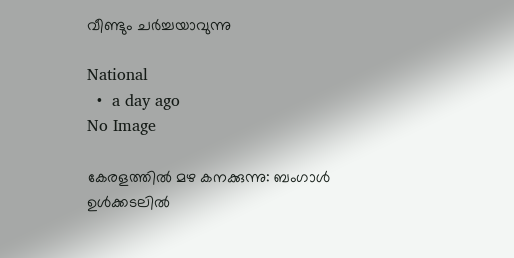വീണ്ടും ചര്‍ച്ചയാവുന്നു

National
  •  a day ago
No Image

കേരളത്തിൽ മഴ കനക്കുന്നു: ബംഗാൾ ഉൾക്കടലിൽ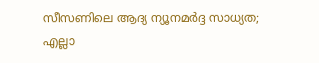സീസണിലെ ആദ്യ ന്യൂനമർദ്ദ സാധ്യത; എല്ലാ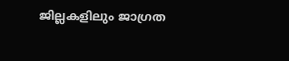ജില്ലകളിലും ജാഗ്രത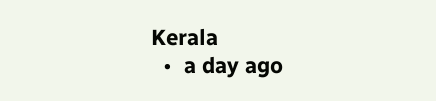Kerala
  •  a day ago